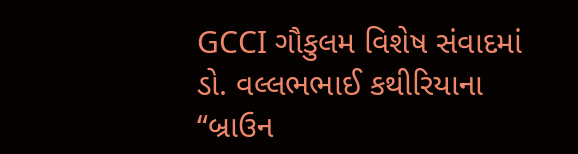GCCI ગૌકુલમ વિશેષ સંવાદમાં ડો. વલ્લભભાઈ કથીરિયાના “બ્રાઉન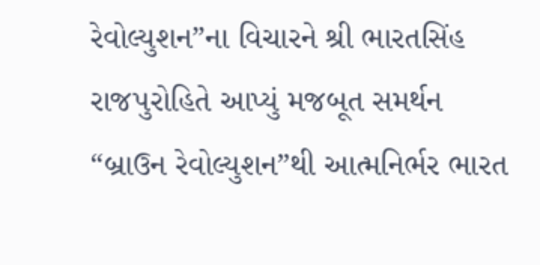રેવોલ્યુશન”ના વિચારને શ્રી ભારતસિંહ રાજપુરોહિતે આપ્યું મજબૂત સમર્થન
“બ્રાઉન રેવોલ્યુશન”થી આત્મનિર્ભર ભારત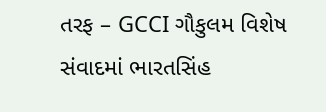તરફ – GCCI ગૌકુલમ વિશેષ સંવાદમાં ભારતસિંહ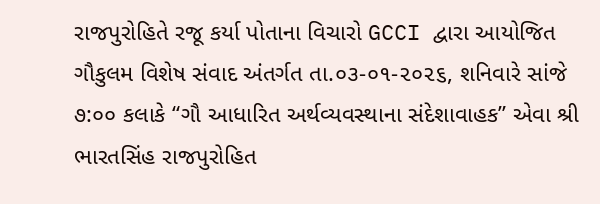રાજપુરોહિતે રજૂ કર્યા પોતાના વિચારો GCCI દ્વારા આયોજિત ગૌકુલમ વિશેષ સંવાદ અંતર્ગત તા.૦૩-૦૧-૨૦૨૬, શનિવારે સાંજે ૭:૦૦ કલાકે “ગૌ આધારિત અર્થવ્યવસ્થાના સંદેશાવાહક” એવા શ્રી ભારતસિંહ રાજપુરોહિત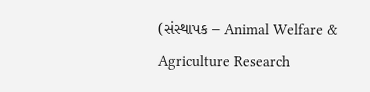(સંસ્થાપક – Animal Welfare & Agriculture Research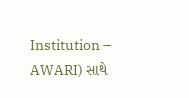Institution – AWARI) સાથે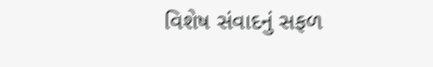વિશેષ સંવાદનું સફળ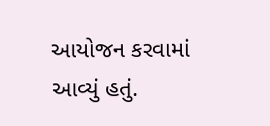આયોજન કરવામાં આવ્યું હતું.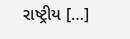રાષ્ટ્રીય […]